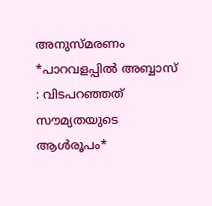അനുസ്മരണം *പാറവളപ്പിൽ അബ്ബാസ് : വിടപറഞ്ഞത് സൗമ്യതയുടെ ആൾരൂപം*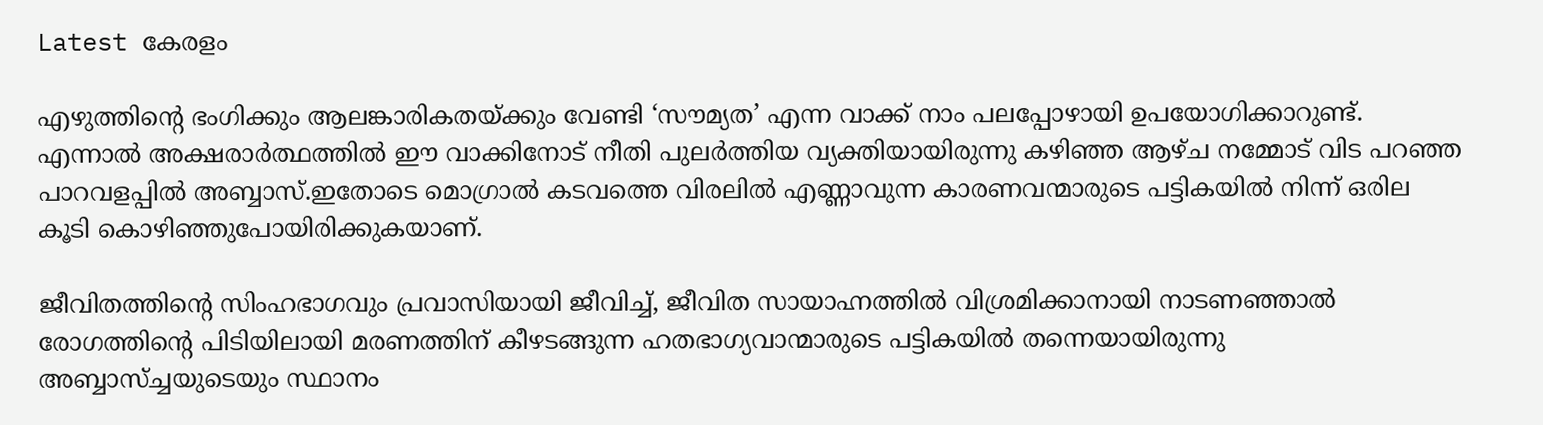Latest കേരളം

എഴുത്തിന്റെ ഭംഗിക്കും ആലങ്കാരികതയ്ക്കും വേണ്ടി ‘സൗമ്യത’ എന്ന വാക്ക് നാം പലപ്പോഴായി ഉപയോഗിക്കാറുണ്ട്. എന്നാൽ അക്ഷരാർത്ഥത്തിൽ ഈ വാക്കിനോട് നീതി പുലർത്തിയ വ്യക്തിയായിരുന്നു കഴിഞ്ഞ ആഴ്ച നമ്മോട് വിട പറഞ്ഞ പാറവളപ്പിൽ അബ്ബാസ്.ഇതോടെ മൊഗ്രാൽ കടവത്തെ വിരലിൽ എണ്ണാവുന്ന കാരണവന്മാരുടെ പട്ടികയിൽ നിന്ന് ഒരില കൂടി കൊഴിഞ്ഞുപോയിരിക്കുകയാണ്.

ജീവിതത്തിന്റെ സിംഹഭാഗവും പ്രവാസിയായി ജീവിച്ച്, ജീവിത സായാഹ്നത്തിൽ വിശ്രമിക്കാനായി നാടണഞ്ഞാൽ രോഗത്തിന്റെ പിടിയിലായി മരണത്തിന് കീഴടങ്ങുന്ന ഹതഭാഗ്യവാന്മാരുടെ പട്ടികയിൽ തന്നെയായിരുന്നു അബ്ബാസ്ച്ചയുടെയും സ്ഥാനം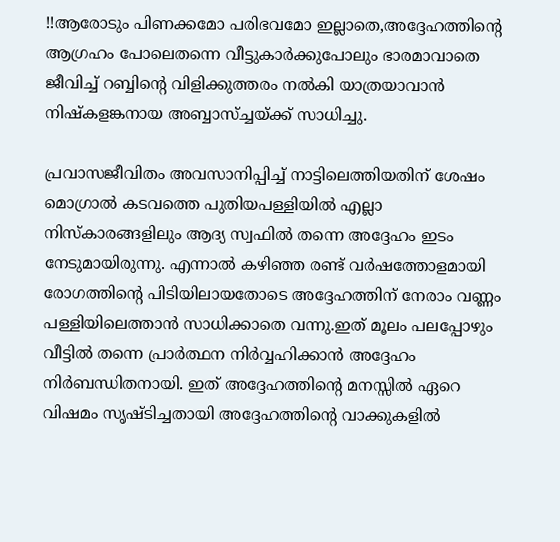!!ആരോടും പിണക്കമോ പരിഭവമോ ഇല്ലാതെ,അദ്ദേഹത്തിന്റെ ആഗ്രഹം പോലെതന്നെ വീട്ടുകാർക്കുപോലും ഭാരമാവാതെ ജീവിച്ച് റബ്ബിന്റെ വിളിക്കുത്തരം നൽകി യാത്രയാവാൻ നിഷ്കളങ്കനായ അബ്ബാസ്ച്ചയ്ക്ക് സാധിച്ചു.

പ്രവാസജീവിതം അവസാനിപ്പിച്ച് നാട്ടിലെത്തിയതിന് ശേഷം മൊഗ്രാൽ കടവത്തെ പുതിയപള്ളിയിൽ എല്ലാ നിസ്കാരങ്ങളിലും ആദ്യ സ്വഫിൽ തന്നെ അദ്ദേഹം ഇടം നേടുമായിരുന്നു. എന്നാൽ കഴിഞ്ഞ രണ്ട് വർഷത്തോളമായി രോഗത്തിന്റെ പിടിയിലായതോടെ അദ്ദേഹത്തിന് നേരാം വണ്ണം പള്ളിയിലെത്താൻ സാധിക്കാതെ വന്നു.ഇത് മൂലം പലപ്പോഴും വീട്ടിൽ തന്നെ പ്രാർത്ഥന നിർവ്വഹിക്കാൻ അദ്ദേഹം നിർബന്ധിതനായി. ഇത് അദ്ദേഹത്തിന്റെ മനസ്സിൽ ഏറെ വിഷമം സൃഷ്ടിച്ചതായി അദ്ദേഹത്തിന്റെ വാക്കുകളിൽ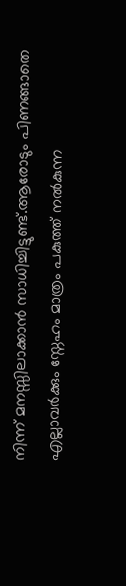നിന്ന് മനസ്സിലാക്കാൻ സാധിച്ചിട്ടുണ്ട്.ആരോടും പിണങ്ങാതെ എല്ലാവർക്കും സ്നേഹം മാത്രം പകുത്ത് നൽകുന്ന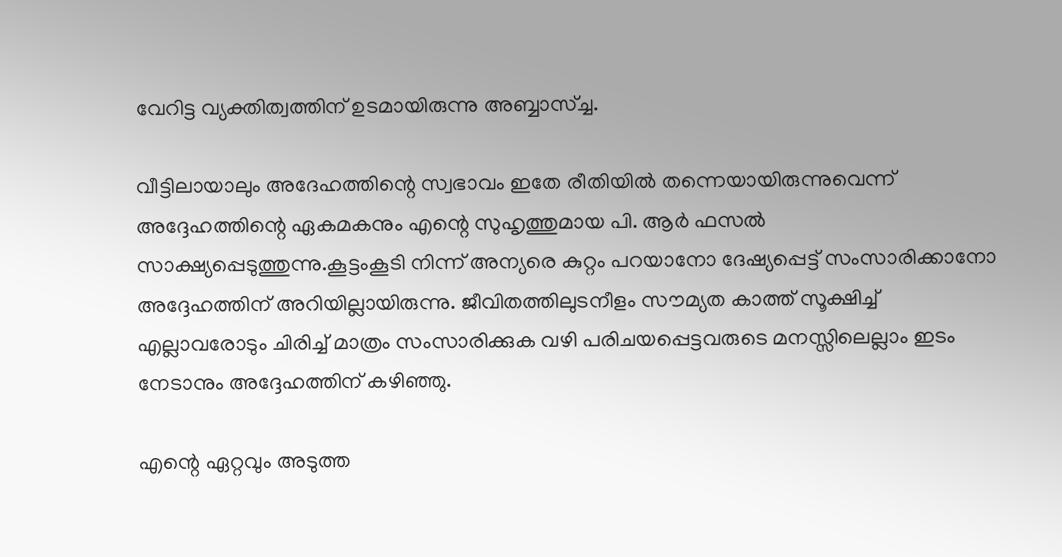വേറിട്ട വ്യക്തിത്വത്തിന് ഉടമായിരുന്നു അബ്ബാസ്ച്ച.

വീട്ടിലായാലും അദേഹത്തിന്റെ സ്വഭാവം ഇതേ രീതിയിൽ തന്നെയായിരുന്നുവെന്ന് അദ്ദേഹത്തിന്റെ ഏകമകനും എന്റെ സുഹൃത്തുമായ പി. ആർ ഫസൽ സാക്ഷ്യപ്പെടുത്തുന്നു.കൂട്ടംകൂടി നിന്ന് അന്യരെ കുറ്റം പറയാനോ ദേഷ്യപ്പെട്ട് സംസാരിക്കാനോ അദ്ദേഹത്തിന് അറിയില്ലായിരുന്നു. ജീവിതത്തിലുടനീളം സൗമ്യത കാത്ത് സൂക്ഷിച്ച് എല്ലാവരോടും ചിരിച്ച് മാത്രം സംസാരിക്കുക വഴി പരിചയപ്പെട്ടവരുടെ മനസ്സിലെല്ലാം ഇടം നേടാനും അദ്ദേഹത്തിന് കഴിഞ്ഞു.

എന്റെ ഏറ്റവും അടുത്ത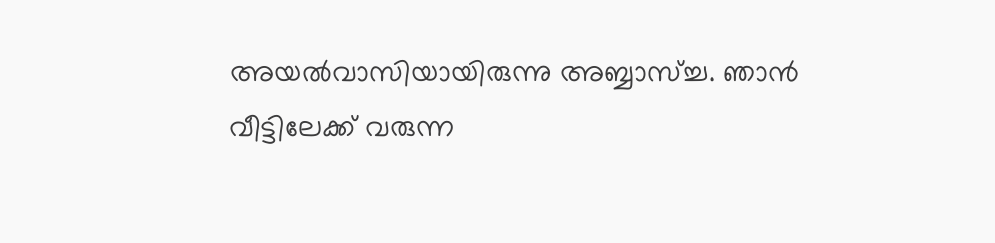അയൽവാസിയായിരുന്നു അബ്ബാസ്ച്ച. ഞാൻ വീട്ടിലേക്ക് വരുന്ന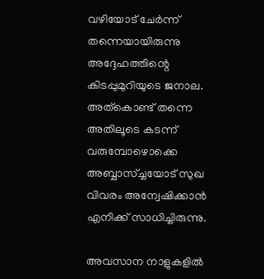വഴിയോട് ചേർന്ന് തന്നെയായിരുന്നു അദ്ദേഹത്തിന്റെ കിടപ്പുമുറിയുടെ ജനാല. അത്കൊണ്ട് തന്നെ അതിലൂടെ കടന്ന് വരുമ്പോഴൊക്കെ അബ്ബാസ്ച്ചയോട് സുഖ വിവരം അന്വേഷിക്കാൻ എനിക്ക് സാധിച്ചിരുന്നു.

അവസാന നാളുകളിൽ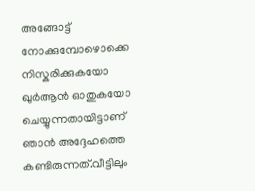അങ്ങോട്ട്‌ നോക്കുമ്പോഴൊക്കെ നിസ്കരിക്കുകയോ ഖുർആൻ ഓതുകയോ ചെയ്യുന്നതായിട്ടാണ് ഞാൻ അദ്ദേഹത്തെ കണ്ടിരുന്നത്.വീട്ടിലും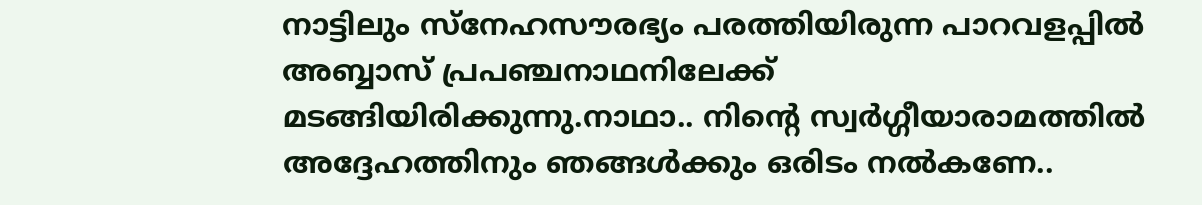നാട്ടിലും സ്നേഹസൗരഭ്യം പരത്തിയിരുന്ന പാറവളപ്പിൽ അബ്ബാസ് പ്രപഞ്ചനാഥനിലേക്ക് മടങ്ങിയിരിക്കുന്നു.നാഥാ.. നിന്റെ സ്വർഗ്ഗീയാരാമത്തിൽ അദ്ദേഹത്തിനും ഞങ്ങൾക്കും ഒരിടം നൽകണേ..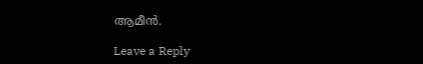ആമീൻ.

Leave a Reply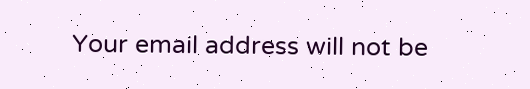Your email address will not be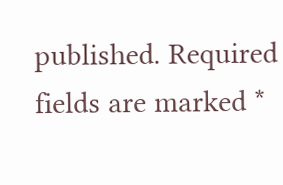published. Required fields are marked *